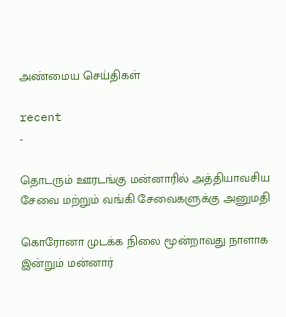அண்மைய செய்திகள்

recent
-

தொடரும் ஊரடங்கு மன்னாரில் அத்தியாவசிய சேவை மற்றும் வங்கி சேவைகளுக்கு அனுமதி

கொரோனா முடக்க நிலை மூன்றாவது நாளாக இன்றும் மன்னார்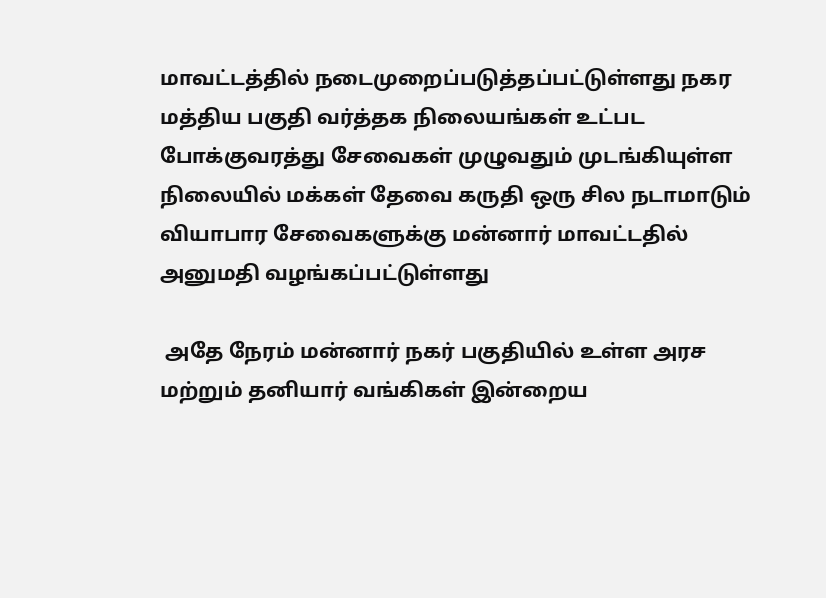மாவட்டத்தில் நடைமுறைப்படுத்தப்பட்டுள்ளது நகர மத்திய பகுதி வர்த்தக நிலையங்கள் உட்பட போக்குவரத்து சேவைகள் முழுவதும் முடங்கியுள்ள நிலையில் மக்கள் தேவை கருதி ஒரு சில நடாமாடும் வியாபார சேவைகளுக்கு மன்னார் மாவட்டதில் அனுமதி வழங்கப்பட்டுள்ளது

 அதே நேரம் மன்னார் நகர் பகுதியில் உள்ள அரச மற்றும் தனியார் வங்கிகள் இன்றைய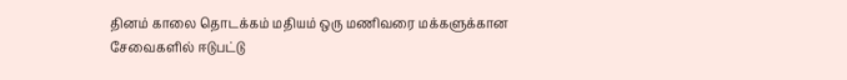தினம் காலை தொடக்கம் மதியம் ஒரு மணிவரை மக்களுக்கான சேவைகளில் ஈடுபட்டு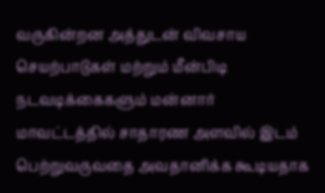வருகின்றன அத்துடன் விவசாய செயற்பாடுகள் மற்றும் மீன்பிடி நடவடிக்கைகளும் மன்னார் மாவட்டத்தில் சாதாரண அளவில் இடம் பெற்றுவருவதை அவதானிக்க கூடியதாக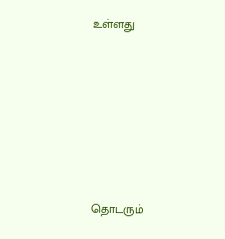உள்ளது









தொடரும்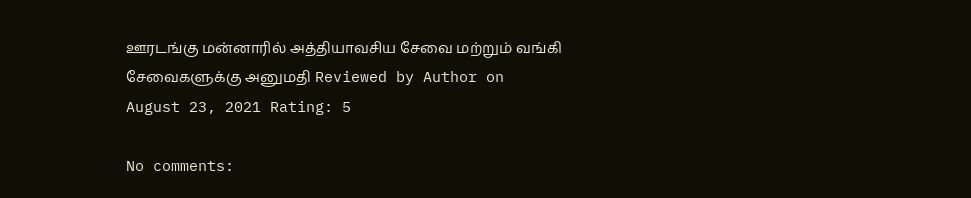ஊரடங்கு மன்னாரில் அத்தியாவசிய சேவை மற்றும் வங்கி சேவைகளுக்கு அனுமதி Reviewed by Author on August 23, 2021 Rating: 5

No comments: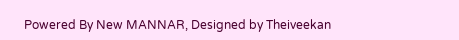Powered By New MANNAR, Designed by Theiveekan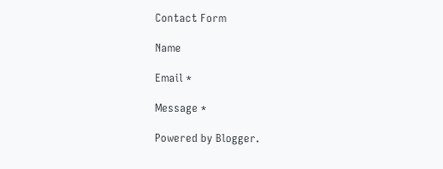Contact Form

Name

Email *

Message *

Powered by Blogger.